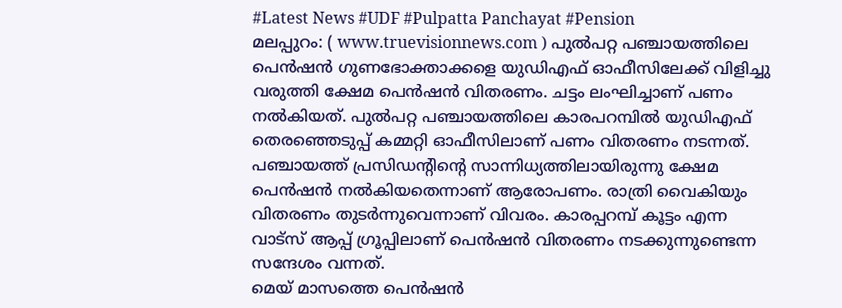#Latest News #UDF #Pulpatta Panchayat #Pension
മലപ്പുറം: ( www.truevisionnews.com ) പുൽപറ്റ പഞ്ചായത്തിലെ പെൻഷൻ ഗുണഭോക്താക്കളെ യുഡിഎഫ് ഓഫീസിലേക്ക് വിളിച്ചു വരുത്തി ക്ഷേമ പെൻഷൻ വിതരണം. ചട്ടം ലംഘിച്ചാണ് പണം നൽകിയത്. പുൽപറ്റ പഞ്ചായത്തിലെ കാരപറമ്പിൽ യുഡിഎഫ് തെരഞ്ഞെടുപ്പ് കമ്മറ്റി ഓഫീസിലാണ് പണം വിതരണം നടന്നത്.
പഞ്ചായത്ത് പ്രസിഡൻ്റിൻ്റെ സാന്നിധ്യത്തിലായിരുന്നു ക്ഷേമ പെൻഷൻ നൽകിയതെന്നാണ് ആരോപണം. രാത്രി വൈകിയും വിതരണം തുടർന്നുവെന്നാണ് വിവരം. കാരപ്പറമ്പ് കൂട്ടം എന്ന വാട്സ് ആപ്പ് ഗ്രൂപ്പിലാണ് പെൻഷൻ വിതരണം നടക്കുന്നുണ്ടെന്ന സന്ദേശം വന്നത്.
മെയ് മാസത്തെ പെൻഷൻ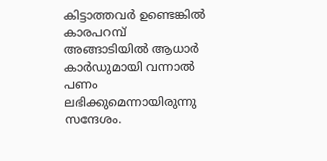കിട്ടാത്തവർ ഉണ്ടെങ്കിൽ കാരപറമ്പ് അങ്ങാടിയിൽ ആധാർ കാർഡുമായി വന്നാൽ പണം ലഭിക്കുമെന്നായിരുന്നു സന്ദേശം.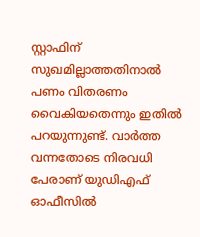സ്റ്റാഫിന് സുഖമില്ലാത്തതിനാൽ പണം വിതരണം വൈകിയതെന്നും ഇതിൽ പറയുന്നുണ്ട്. വാർത്ത വന്നതോടെ നിരവധി പേരാണ് യുഡിഎഫ് ഓഫീസിൽ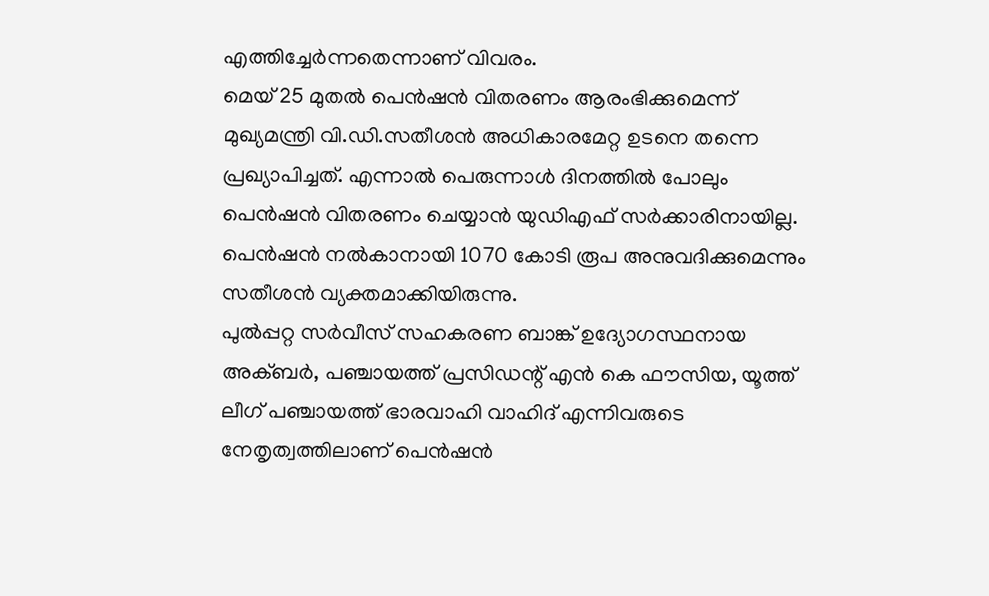എത്തിച്ചേർന്നതെന്നാണ് വിവരം.
മെയ് 25 മുതൽ പെൻഷൻ വിതരണം ആരംഭിക്കുമെന്ന് മുഖ്യമന്ത്രി വി.ഡി.സതീശൻ അധികാരമേറ്റ ഉടനെ തന്നെ പ്രഖ്യാപിച്ചത്. എന്നാൽ പെരുന്നാൾ ദിനത്തിൽ പോലും പെൻഷൻ വിതരണം ചെയ്യാൻ യുഡിഎഫ് സർക്കാരിനായില്ല. പെൻഷൻ നൽകാനായി 1070 കോടി രൂപ അനുവദിക്കുമെന്നും സതീശൻ വ്യക്തമാക്കിയിരുന്നു.
പുൽപ്പറ്റ സർവീസ് സഹകരണ ബാങ്ക് ഉദ്യോഗസ്ഥനായ അക്ബർ, പഞ്ചായത്ത് പ്രസിഡന്റ് എൻ കെ ഫൗസിയ, യൂത്ത് ലീഗ് പഞ്ചായത്ത് ഭാരവാഹി വാഹിദ് എന്നിവരുടെ നേതൃത്വത്തിലാണ് പെൻഷൻ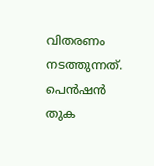വിതരണം നടത്തുന്നത്.
പെൻഷൻ തുക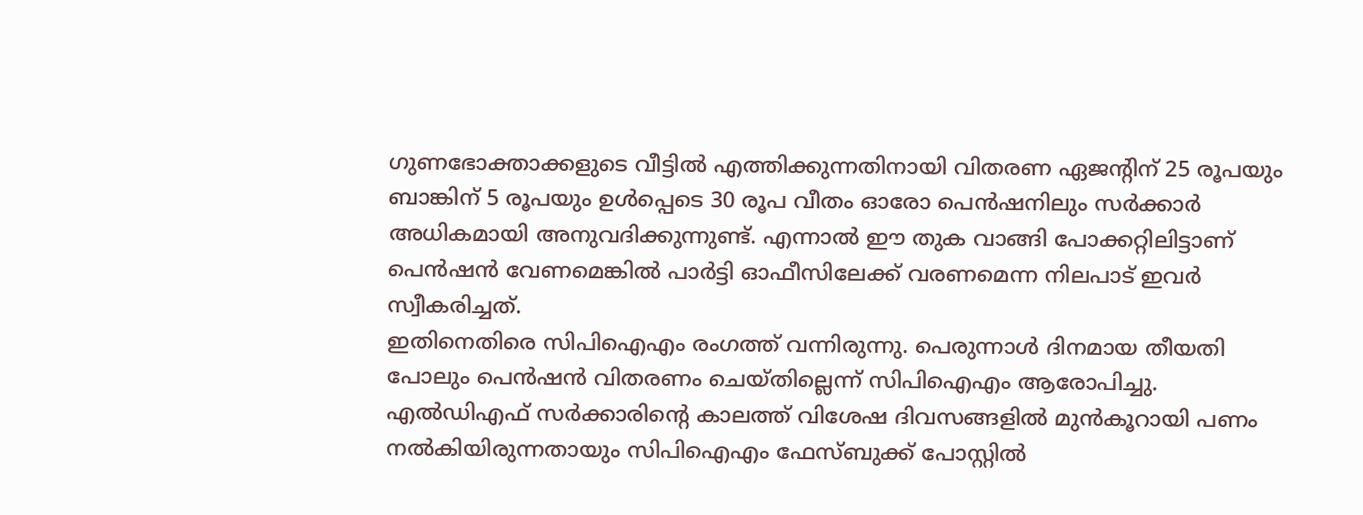ഗുണഭോക്താക്കളുടെ വീട്ടിൽ എത്തിക്കുന്നതിനായി വിതരണ ഏജന്റിന് 25 രൂപയും ബാങ്കിന് 5 രൂപയും ഉൾപ്പെടെ 30 രൂപ വീതം ഓരോ പെൻഷനിലും സർക്കാർ അധികമായി അനുവദിക്കുന്നുണ്ട്. എന്നാൽ ഈ തുക വാങ്ങി പോക്കറ്റിലിട്ടാണ് പെൻഷൻ വേണമെങ്കിൽ പാർട്ടി ഓഫീസിലേക്ക് വരണമെന്ന നിലപാട് ഇവർ സ്വീകരിച്ചത്.
ഇതിനെതിരെ സിപിഐഎം രംഗത്ത് വന്നിരുന്നു. പെരുന്നാൾ ദിനമായ തീയതി പോലും പെൻഷൻ വിതരണം ചെയ്തില്ലെന്ന് സിപിഐഎം ആരോപിച്ചു.
എൽഡിഎഫ് സർക്കാരിൻ്റെ കാലത്ത് വിശേഷ ദിവസങ്ങളിൽ മുൻകൂറായി പണം നൽകിയിരുന്നതായും സിപിഐഎം ഫേസ്ബുക്ക് പോസ്റ്റിൽ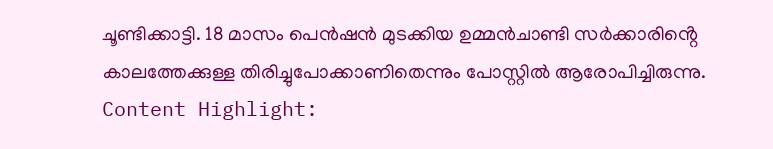ചൂണ്ടിക്കാട്ടി. 18 മാസം പെൻഷൻ മുടക്കിയ ഉമ്മൻചാണ്ടി സർക്കാരിൻ്റെ കാലത്തേക്കുള്ള തിരിച്ചുപോക്കാണിതെന്നും പോസ്റ്റിൽ ആരോപിച്ചിരുന്നു.
Content Highlight: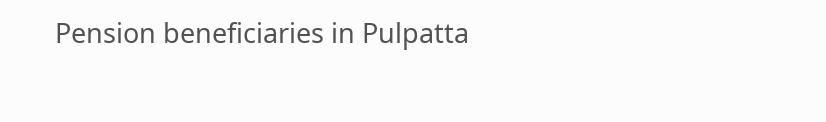Pension beneficiaries in Pulpatta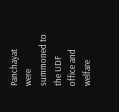Panchayat were summoned to the UDF office and welfare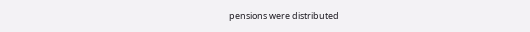pensions were distributed